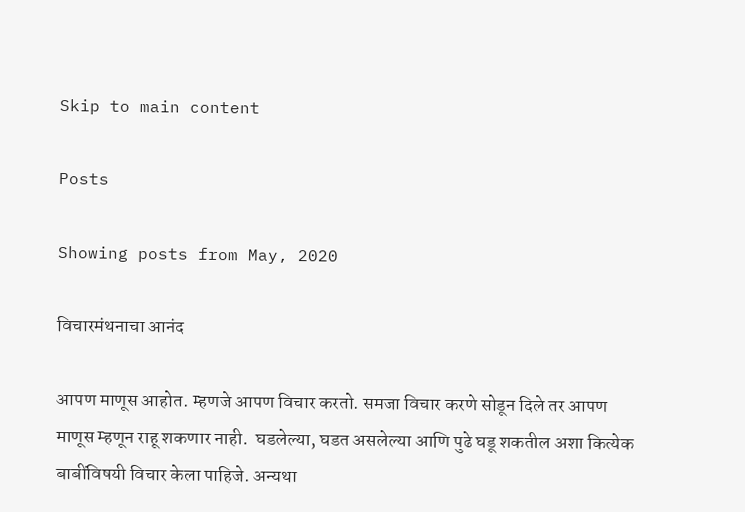Skip to main content

Posts

Showing posts from May, 2020

विचारमंथनाचा आनंद

आपण माणूस आहोत. म्हणजे आपण विचार करतो. समजा विचार करणे सोडून दिले तर आपण माणूस म्हणून राहू शकणार नाही.  घडलेल्या, घडत असलेल्या आणि पुढे घडू शकतील अशा कित्येक बाबींविषयी विचार केला पाहिजे. अन्यथा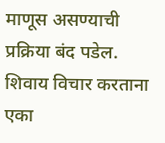माणूस असण्याची प्रक्रिया बंद पडेल.  शिवाय विचार करताना एका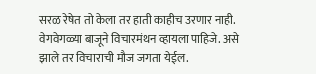सरळ रेषेत तो केला तर हाती काहीच उरणार नाही. वेगवेगळ्या बाजूने विचारमंथन व्हायला पाहिजे. असे झाले तर विचाराची मौज जगता येईल.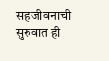सहजीवनाची सुरुवात ही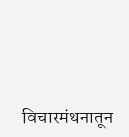विचारमंथनातून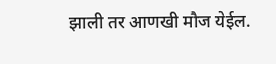झाली तर आणखी मौज येईल.